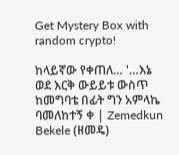Get Mystery Box with random crypto!

ከላይኛው የቀጠለ… '…እኔ ወደ እርቅ ውይይቱ ውስጥ ከመግባቴ በፊት ግን አምላኬ ባመለከተኝ ቀ | Zemedkun Bekele (ዘመዴ)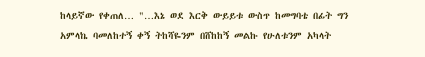ከላይኛው የቀጠለ… "…እኔ ወደ እርቅ ውይይቱ ውስጥ ከመግባቴ በፊት ግን አምላኬ ባመለከተኝ ቀኝ ትከሻዬንም በሸከከኝ መልኩ የሁለቱንም አካላት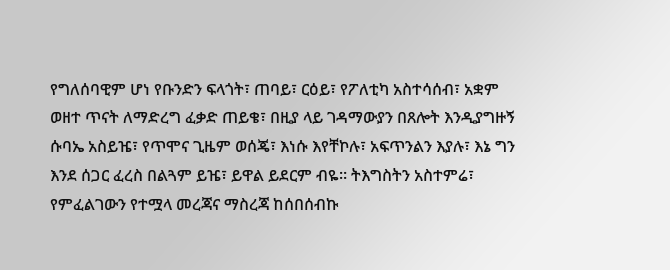የግለሰባዊም ሆነ የቡንድን ፍላጎት፣ ጠባይ፣ ርዕይ፣ የፖለቲካ አስተሳሰብ፣ አቋም ወዘተ ጥናት ለማድረግ ፈቃድ ጠይቄ፣ በዚያ ላይ ገዳማውያን በጸሎት እንዲያግዙኝ ሱባኤ አስይዤ፣ የጥሞና ጊዜም ወሰጄ፣ እነሱ እየቸኮሉ፣ አፍጥንልን እያሉ፣ እኔ ግን እንደ ሰጋር ፈረስ በልጓም ይዤ፣ ይዋል ይደርም ብዬ። ትእግስትን አስተምሬ፣ የምፈልገውን የተሟላ መረጃና ማስረጃ ከሰበሰብኩ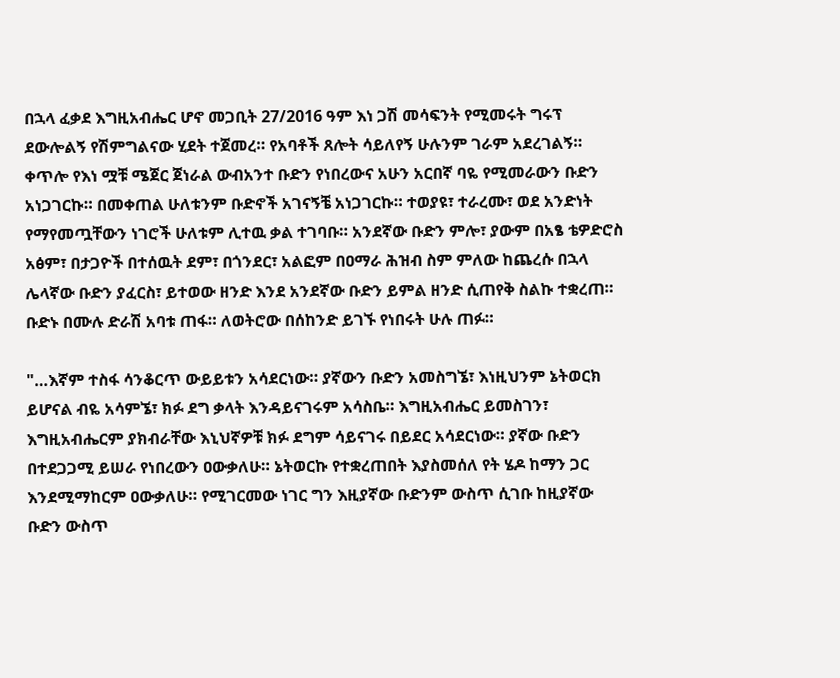በኋላ ፈቃደ እግዚአብሔር ሆኖ መጋቢት 27/2016 ዓም እነ ጋሽ መሳፍንት የሚመሩት ግሩፕ ደውሎልኝ የሽምግልናው ሂደት ተጀመረ። የአባቶች ጸሎት ሳይለየኝ ሁሉንም ገራም አደረገልኝ። ቀጥሎ የእነ ሟቹ ሜጀር ጀነራል ውብአንተ ቡድን የነበረውና አሁን አርበኛ ባዬ የሚመራውን ቡድን አነጋገርኩ። በመቀጠል ሁለቱንም ቡድኖች አገናኝቼ አነጋገርኩ። ተወያዩ፣ ተራረሙ፣ ወደ አንድነት የማየመጧቸውን ነገሮች ሁለቱም ሊተዉ ቃል ተገባቡ። አንደኛው ቡድን ምሎ፣ ያውም በአፄ ቴዎድሮስ አፅም፣ በታጋዮች በተሰዉት ደም፣ በጎንደር፣ አልፎም በዐማራ ሕዝብ ስም ምለው ከጨረሱ በኋላ ሌላኛው ቡድን ያፈርስ፣ ይተወው ዘንድ እንደ አንደኛው ቡድን ይምል ዘንድ ሲጠየቅ ስልኩ ተቋረጠ። ቡድኑ በሙሉ ድራሽ አባቱ ጠፋ። ለወትሮው በሰከንድ ይገኙ የነበሩት ሁሉ ጠፉ።

"…እኛም ተስፋ ሳንቆርጥ ውይይቱን አሳደርነው። ያኛውን ቡድን አመስግኜ፣ እነዚህንም ኔትወርክ ይሆናል ብዬ አሳምኜ፣ ክፉ ደግ ቃላት እንዳይናገሩም አሳስቤ። እግዚአብሔር ይመስገን፣ እግዚአብሔርም ያክብራቸው እኒህኛዎቹ ክፉ ደግም ሳይናገሩ በይደር አሳደርነው። ያኛው ቡድን በተደጋጋሚ ይሠራ የነበረውን ዐውቃለሁ። ኔትወርኩ የተቋረጠበት እያስመሰለ የት ሄዶ ከማን ጋር እንደሚማከርም ዐውቃለሁ። የሚገርመው ነገር ግን እዚያኛው ቡድንም ውስጥ ሲገቡ ከዚያኛው ቡድን ውስጥ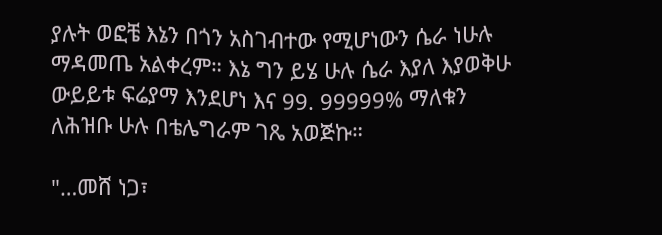ያሉት ወፎቼ እኔን በጎን አስገብተው የሚሆነውን ሴራ ነሁሉ ማዳመጤ አልቀረም። እኔ ግን ይሄ ሁሉ ሴራ እያለ እያወቅሁ ውይይቱ ፍሬያማ እንደሆነ እና 99. 99999% ማለቁን ለሕዝቡ ሁሉ በቴሌግራም ገጼ አወጅኩ።

"…መሸ ነጋ፣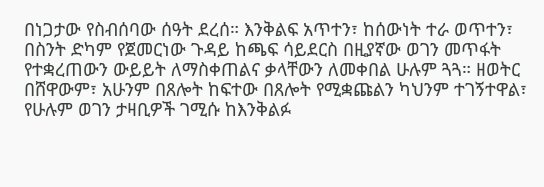በነጋታው የስብሰባው ሰዓት ደረሰ። እንቅልፍ አጥተን፣ ከሰውነት ተራ ወጥተን፣ በስንት ድካም የጀመርነው ጉዳይ ከጫፍ ሳይደርስ በዚያኛው ወገን መጥፋት የተቋረጠውን ውይይት ለማስቀጠልና ቃላቸውን ለመቀበል ሁሉም ጓጓ። ዘወትር በሸዋውም፣ አሁንም በጸሎት ከፍተው በጸሎት የሚቋጩልን ካህንም ተገኝተዋል፣ የሁሉም ወገን ታዛቢዎች ገሚሱ ከእንቅልፉ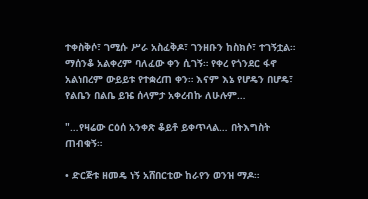ተቀስቅሶ፣ ገሚሱ ሥራ አስፈቅዶ፣ ገንዘቡን ከስክሶ፣ ተገኝቷል። ማሰንቆ አልቀረም ባለፈው ቀን ሲገኝ። የቀረ የጎንደር ፋኖ አልነበረም ውይይቱ የተቋረጠ ቀን። እናም እኔ የሆዴን በሆዴ፣ የልቤን በልቤ ይዤ ሰላምታ አቀረብኩ ለሁሉም…

"…የዛሬው ርዕሰ አንቀጽ ቆይቶ ይቀጥላል… በትእግስት ጠብቁኝ።

• ድርጅቱ ዘመዴ ነኝ አሸበርቲው ከራየን ወንዝ ማዶ።